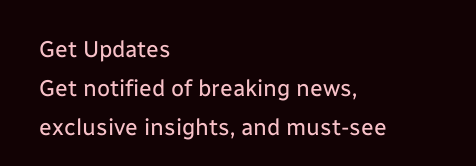Get Updates
Get notified of breaking news, exclusive insights, and must-see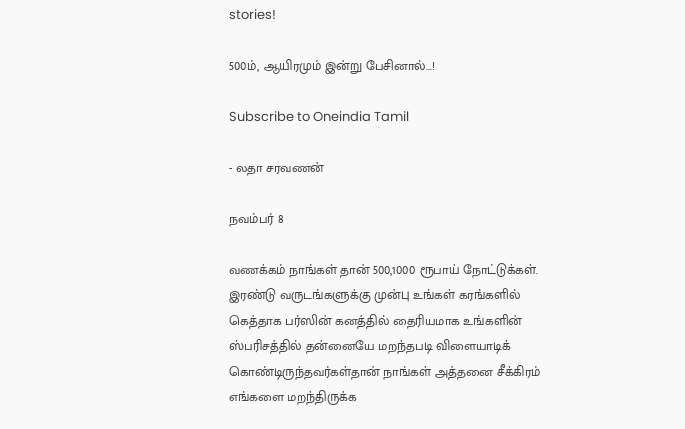stories!

500ம், ஆயிரமும் இன்று பேசினால்...!

Subscribe to Oneindia Tamil

- லதா சரவணன்

நவம்பர் 8

வணக்கம் நாங்கள் தான் 500,1000 ரூபாய் நோட்டுக்கள். இரண்டு வருடங்களுக்கு முன்பு உங்கள் கரங்களில் கெத்தாக பர்ஸின் கனத்தில் தைரியமாக உங்களின் ஸ்பரிசத்தில் தன்னையே மறந்தபடி விளையாடிக் கொண்டிருந்தவர்கள்தான் நாங்கள் அத்தனை சீக்கிரம் எங்களை மறந்திருக்க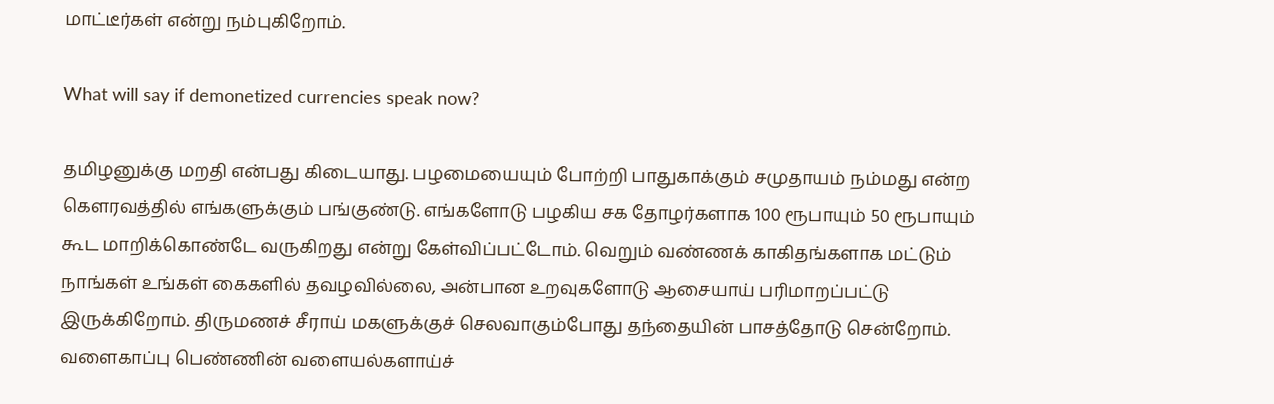மாட்டீர்கள் என்று நம்புகிறோம்.

What will say if demonetized currencies speak now?

தமிழனுக்கு மறதி என்பது கிடையாது. பழமையையும் போற்றி பாதுகாக்கும் சமுதாயம் நம்மது என்ற கெளரவத்தில் எங்களுக்கும் பங்குண்டு. எங்களோடு பழகிய சக தோழர்களாக 100 ரூபாயும் 50 ரூபாயும் கூட மாறிக்கொண்டே வருகிறது என்று கேள்விப்பட்டோம். வெறும் வண்ணக் காகிதங்களாக மட்டும் நாங்கள் உங்கள் கைகளில் தவழவில்லை, அன்பான உறவுகளோடு ஆசையாய் பரிமாறப்பட்டு இருக்கிறோம். திருமணச் சீராய் மகளுக்குச் செலவாகும்போது தந்தையின் பாசத்தோடு சென்றோம். வளைகாப்பு பெண்ணின் வளையல்களாய்ச்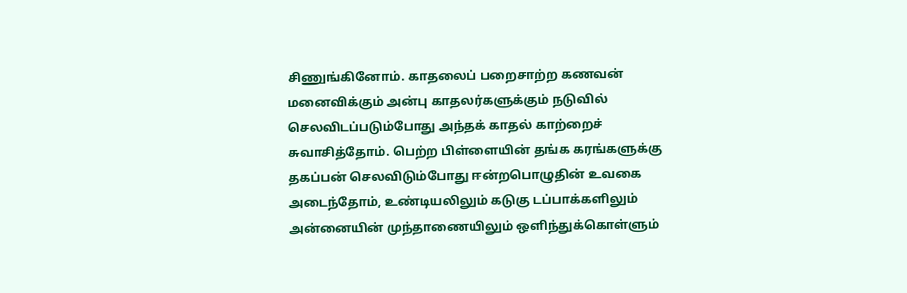சிணுங்கினோம். காதலைப் பறைசாற்ற கணவன் மனைவிக்கும் அன்பு காதலர்களுக்கும் நடுவில் செலவிடப்படும்போது அந்தக் காதல் காற்றைச் சுவாசித்தோம். பெற்ற பிள்ளையின் தங்க கரங்களுக்கு தகப்பன் செலவிடும்போது ஈன்றபொழுதின் உவகை அடைந்தோம், உண்டியலிலும் கடுகு டப்பாக்களிலும் அன்னையின் முந்தாணையிலும் ஒளிந்துக்கொள்ளும்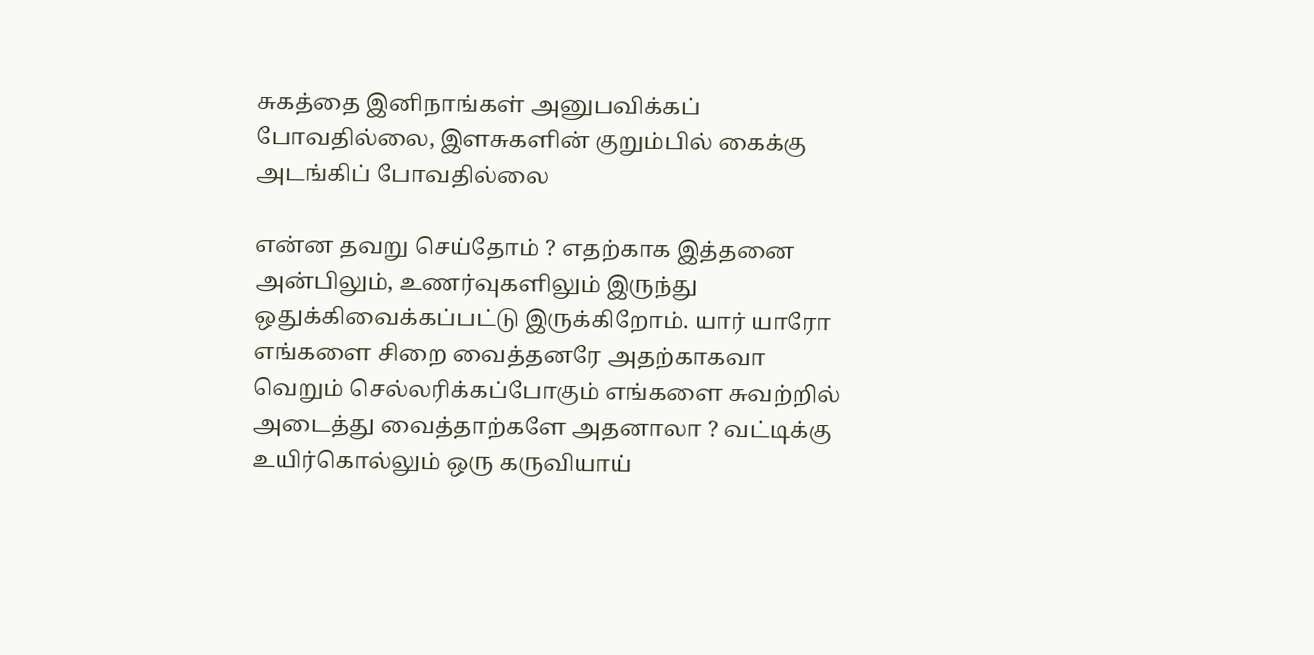சுகத்தை இனிநாங்கள் அனுபவிக்கப் போவதில்லை, இளசுகளின் குறும்பில் கைக்கு அடங்கிப் போவதில்லை

என்ன தவறு செய்தோம் ? எதற்காக இத்தனை அன்பிலும், உணர்வுகளிலும் இருந்து ஒதுக்கிவைக்கப்பட்டு இருக்கிறோம். யார் யாரோ எங்களை சிறை வைத்தனரே அதற்காகவா வெறும் செல்லரிக்கப்போகும் எங்களை சுவற்றில் அடைத்து வைத்தாற்களே அதனாலா ? வட்டிக்கு உயிர்கொல்லும் ஒரு கருவியாய்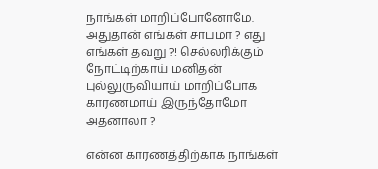நாங்கள் மாறிப்போனோமே. அதுதான் எங்கள் சாபமா ? எது எங்கள் தவறு ?! செல்லரிக்கும் நோட்டிற்காய் மனிதன் புல்லுருவியாய் மாறிப்போக காரணமாய் இருந்தோமோ அதனாலா ?

என்ன காரணத்திற்காக நாங்கள்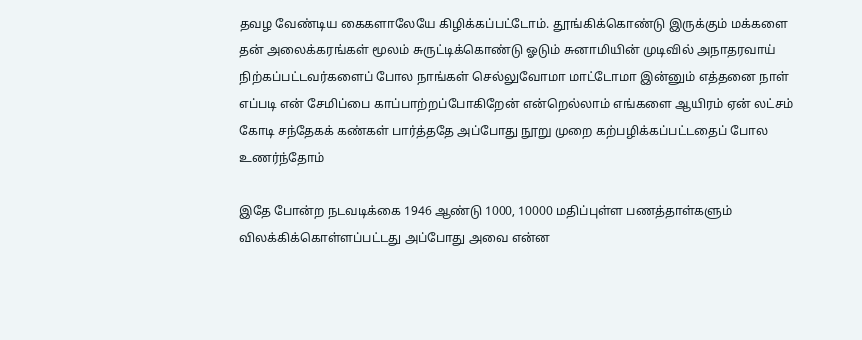தவழ வேண்டிய கைகளாலேயே கிழிக்கப்பட்டோம். தூங்கிக்கொண்டு இருக்கும் மக்களை தன் அலைக்கரங்கள் மூலம் சுருட்டிக்கொண்டு ஓடும் சுனாமியின் முடிவில் அநாதரவாய் நிற்கப்பட்டவர்களைப் போல நாங்கள் செல்லுவோமா மாட்டோமா இன்னும் எத்தனை நாள் எப்படி என் சேமிப்பை காப்பாற்றப்போகிறேன் என்றெல்லாம் எங்களை ஆயிரம் ஏன் லட்சம் கோடி சந்தேகக் கண்கள் பார்த்ததே அப்போது நூறு முறை கற்பழிக்கப்பட்டதைப் போல உணர்ந்தோம்

இதே போன்ற நடவடிக்கை 1946 ஆண்டு 1000, 10000 மதிப்புள்ள பணத்தாள்களும் விலக்கிக்கொள்ளப்பட்டது அப்போது அவை என்ன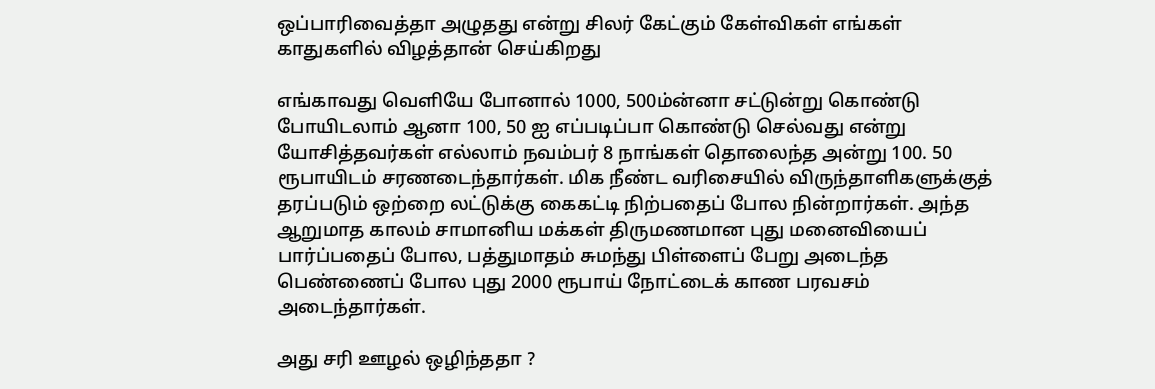ஒப்பாரிவைத்தா அழுதது என்று சிலர் கேட்கும் கேள்விகள் எங்கள் காதுகளில் விழத்தான் செய்கிறது

எங்காவது வெளியே போனால் 1000, 500ம்ன்னா சட்டுன்று கொண்டு போயிடலாம் ஆனா 100, 50 ஐ எப்படிப்பா கொண்டு செல்வது என்று யோசித்தவர்கள் எல்லாம் நவம்பர் 8 நாங்கள் தொலைந்த அன்று 100. 50 ரூபாயிடம் சரணடைந்தார்கள். மிக நீண்ட வரிசையில் விருந்தாளிகளுக்குத் தரப்படும் ஒற்றை லட்டுக்கு கைகட்டி நிற்பதைப் போல நின்றார்கள். அந்த ஆறுமாத காலம் சாமானிய மக்கள் திருமணமான புது மனைவியைப் பார்ப்பதைப் போல, பத்துமாதம் சுமந்து பிள்ளைப் பேறு அடைந்த பெண்ணைப் போல புது 2000 ரூபாய் நோட்டைக் காண பரவசம் அடைந்தார்கள்.

அது சரி ஊழல் ஒழிந்ததா ?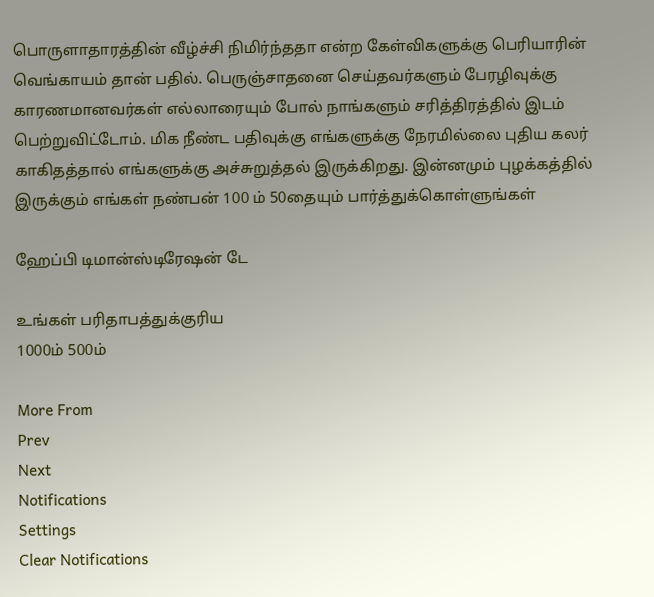பொருளாதாரத்தின் வீழ்ச்சி நிமிர்ந்ததா என்ற கேள்விகளுக்கு பெரியாரின் வெங்காயம் தான் பதில். பெருஞ்சாதனை செய்தவர்களும் பேரழிவுக்கு காரணமானவர்கள் எல்லாரையும் போல் நாங்களும் சரித்திரத்தில் இடம் பெற்றுவிட்டோம். மிக நீண்ட பதிவுக்கு எங்களுக்கு நேரமில்லை புதிய கலர் காகிதத்தால் எங்களுக்கு அச்சுறுத்தல் இருக்கிறது. இன்னமும் புழக்கத்தில் இருக்கும் எங்கள் நண்பன் 100 ம் 50தையும் பார்த்துக்கொள்ளுங்கள்

ஹேப்பி டிமான்ஸ்டிரேஷன் டே

உங்கள் பரிதாபத்துக்குரிய
1000ம் 500ம்

More From
Prev
Next
Notifications
Settings
Clear Notifications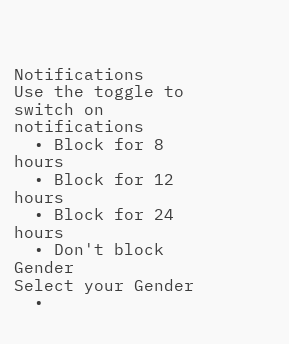Notifications
Use the toggle to switch on notifications
  • Block for 8 hours
  • Block for 12 hours
  • Block for 24 hours
  • Don't block
Gender
Select your Gender
  •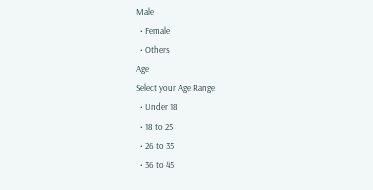Male
  • Female
  • Others
Age
Select your Age Range
  • Under 18
  • 18 to 25
  • 26 to 35
  • 36 to 45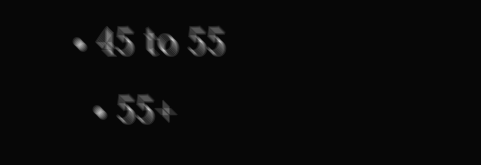• 45 to 55
  • 55+